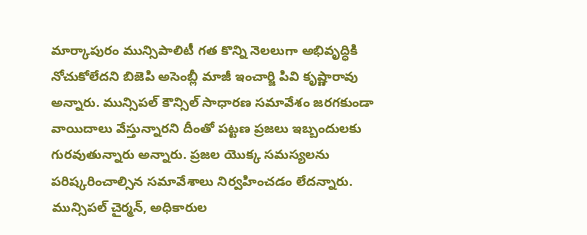మార్కాపురం మున్సిపాలిటీ గత కొన్ని నెలలుగా అభివృద్ధికి నోచుకోలేదని బిజెపి అసెంబ్లీ మాజీ ఇంచార్జి పివి కృష్ణారావు అన్నారు. మున్సిపల్ కౌన్సిల్ సాధారణ సమావేశం జరగకుండా వాయిదాలు వేస్తున్నారని దీంతో పట్టణ ప్రజలు ఇబ్బందులకు గురవుతున్నారు అన్నారు. ప్రజల యొక్క సమస్యలను పరిష్కరించాల్సిన సమావేశాలు నిర్వహించడం లేదన్నారు. మున్సిపల్ చైర్మన్, అధికారుల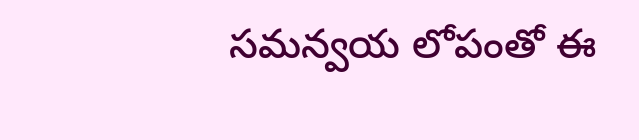సమన్వయ లోపంతో ఈ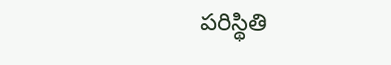పరిస్థితి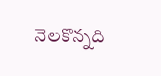నెలకొన్నది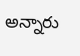అన్నారు